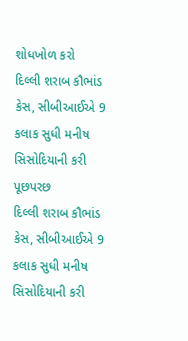શોધખોળ કરો
દિલ્લી શરાબ કૌભાંડ કેસ, સીબીઆઈએ 9 કલાક સુધી મનીષ સિસોદિયાની કરી પૂછપરછ
દિલ્લી શરાબ કૌભાંડ કેસ, સીબીઆઈએ 9 કલાક સુધી મનીષ સિસોદિયાની કરી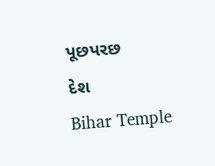પૂછપરછ
દેશ
Bihar Temple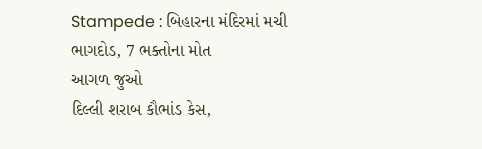Stampede : બિહારના મંદિરમાં મચી ભાગદોડ, 7 ભક્તોના મોત
આગળ જુઓ
દિલ્લી શરાબ કૌભાંડ કેસ,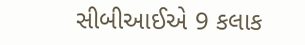સીબીઆઈએ 9 કલાક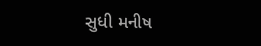સુધી મનીષ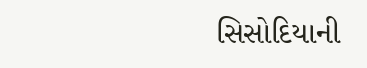સિસોદિયાની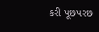કરી પૂછપરછ